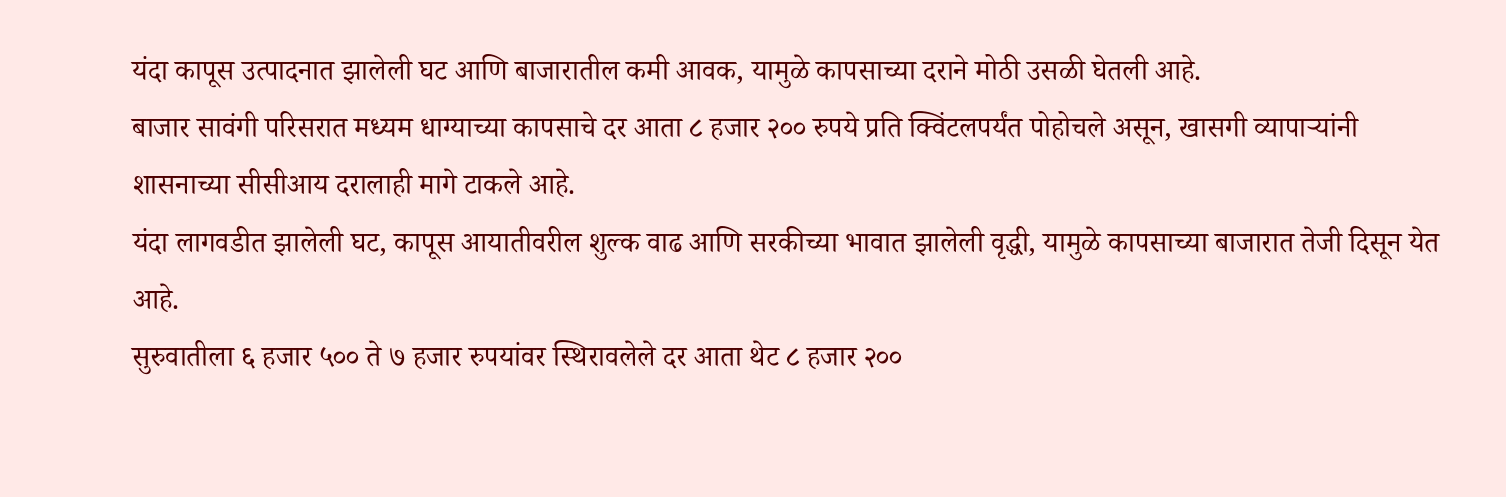यंदा कापूस उत्पादनात झालेली घट आणि बाजारातील कमी आवक, यामुळे कापसाच्या दराने मोठी उसळी घेतली आहे.
बाजार सावंगी परिसरात मध्यम धाग्याच्या कापसाचे दर आता ८ हजार २०० रुपये प्रति क्विंटलपर्यंत पोहोचले असून, खासगी व्यापाऱ्यांनी शासनाच्या सीसीआय दरालाही मागे टाकले आहे.
यंदा लागवडीत झालेली घट, कापूस आयातीवरील शुल्क वाढ आणि सरकीच्या भावात झालेली वृद्धी, यामुळे कापसाच्या बाजारात तेजी दिसून येत आहे.
सुरुवातीला ६ हजार ५०० ते ७ हजार रुपयांवर स्थिरावलेले दर आता थेट ८ हजार २००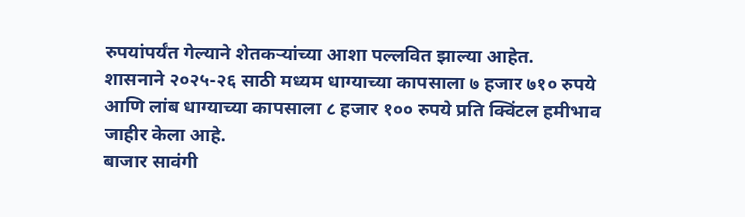रुपयांपर्यंत गेल्याने शेतकऱ्यांच्या आशा पल्लवित झाल्या आहेत.
शासनाने २०२५-२६ साठी मध्यम धाग्याच्या कापसाला ७ हजार ७१० रुपये आणि लांब धाग्याच्या कापसाला ८ हजार १०० रुपये प्रति क्विंटल हमीभाव जाहीर केला आहे.
बाजार सावंगी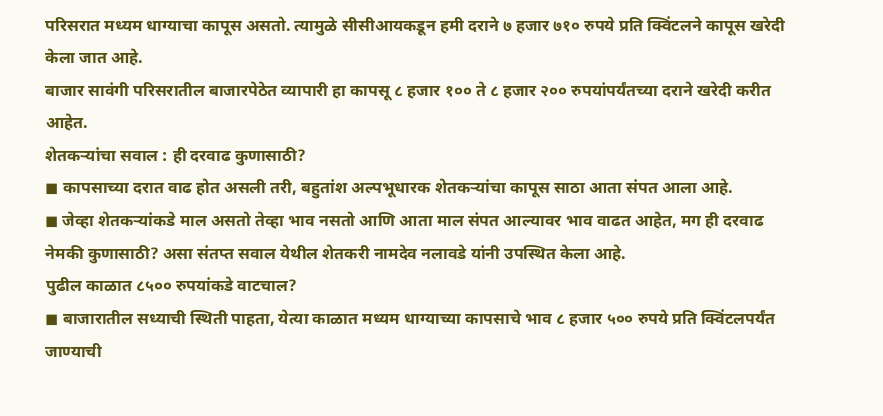परिसरात मध्यम धाग्याचा कापूस असतो. त्यामुळे सीसीआयकडून हमी दराने ७ हजार ७१० रुपये प्रति क्विंटलने कापूस खरेदी केला जात आहे.
बाजार सावंगी परिसरातील बाजारपेठेत व्यापारी हा कापसू ८ हजार १०० ते ८ हजार २०० रुपयांपर्यंतच्या दराने खरेदी करीत आहेत.
शेतकऱ्यांचा सवाल : ही दरवाढ कुणासाठी?
◼ कापसाच्या दरात वाढ होत असली तरी, बहुतांश अल्पभूधारक शेतकऱ्यांचा कापूस साठा आता संपत आला आहे.
◼ जेव्हा शेतकऱ्यांकडे माल असतो तेव्हा भाव नसतो आणि आता माल संपत आल्यावर भाव वाढत आहेत, मग ही दरवाढ नेमकी कुणासाठी? असा संतप्त सवाल येथील शेतकरी नामदेव नलावडे यांनी उपस्थित केला आहे.
पुढील काळात ८५०० रुपयांकडे वाटचाल?
◼ बाजारातील सध्याची स्थिती पाहता, येत्या काळात मध्यम धाग्याच्या कापसाचे भाव ८ हजार ५०० रुपये प्रति क्विंटलपर्यंत जाण्याची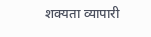शक्यता व्यापारी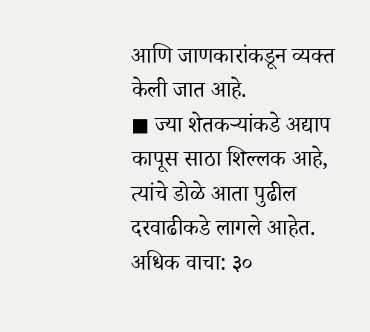आणि जाणकारांकडून व्यक्त केली जात आहे.
◼ ज्या शेतकऱ्यांकडे अद्याप कापूस साठा शिल्लक आहे, त्यांचे डोळे आता पुढील दरवाढीकडे लागले आहेत.
अधिक वाचा: ३०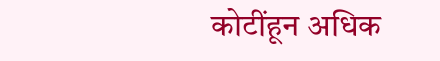कोटींहून अधिक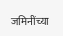जमिनींच्या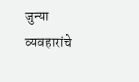जुन्या व्यवहारांचे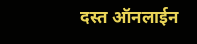दस्त ऑनलाईन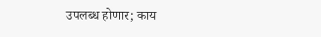उपलब्ध होणार; काय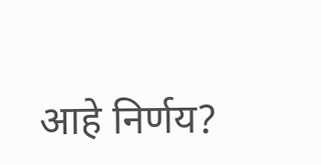आहे निर्णय?